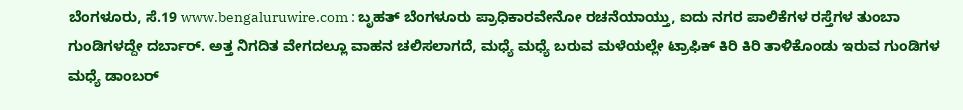ಬೆಂಗಳೂರು, ಸೆ.19 www.bengaluruwire.com : ಬೃಹತ್ ಬೆಂಗಳೂರು ಪ್ರಾಧಿಕಾರವೇನೋ ರಚನೆಯಾಯ್ತು, ಐದು ನಗರ ಪಾಲಿಕೆಗಳ ರಸ್ತೆಗಳ ತುಂಬಾ ಗುಂಡಿಗಳದ್ದೇ ದರ್ಬಾರ್. ಅತ್ತ ನಿಗದಿತ ವೇಗದಲ್ಲೂ ವಾಹನ ಚಲಿಸಲಾಗದೆ, ಮಧ್ಯೆ ಮಧ್ಯೆ ಬರುವ ಮಳೆಯಲ್ಲೇ ಟ್ರಾಫಿಕ್ ಕಿರಿ ಕಿರಿ ತಾಳಿಕೊಂಡು ಇರುವ ಗುಂಡಿಗಳ ಮಧ್ಯೆ ಡಾಂಬರ್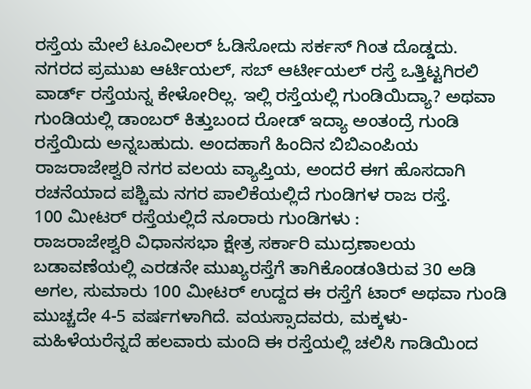ರಸ್ತೆಯ ಮೇಲೆ ಟೂವೀಲರ್ ಓಡಿಸೋದು ಸರ್ಕಸ್ ಗಿಂತ ದೊಡ್ಡದು.
ನಗರದ ಪ್ರಮುಖ ಆರ್ಟಿಯಲ್, ಸಬ್ ಆರ್ಟೀಯಲ್ ರಸ್ತೆ ಒತ್ತಿಟ್ಟಗಿರಲಿ ವಾರ್ಡ್ ರಸ್ತೆಯನ್ನ ಕೇಳೋರಿಲ್ಲ. ಇಲ್ಲಿ ರಸ್ತೆಯಲ್ಲಿ ಗುಂಡಿಯಿದ್ಯಾ? ಅಥವಾ ಗುಂಡಿಯಲ್ಲಿ ಡಾಂಬರ್ ಕಿತ್ತುಬಂದ ರೋಡ್ ಇದ್ಯಾ ಅಂತಂದ್ರೆ ಗುಂಡಿ ರಸ್ತೆಯಿದು ಅನ್ನಬಹುದು. ಅಂದಹಾಗೆ ಹಿಂದಿನ ಬಿಬಿಎಂಪಿಯ ರಾಜರಾಜೇಶ್ವರಿ ನಗರ ವಲಯ ವ್ಯಾಪ್ತಿಯ, ಅಂದರೆ ಈಗ ಹೊಸದಾಗಿ ರಚನೆಯಾದ ಪಶ್ಚಿಮ ನಗರ ಪಾಲಿಕೆಯಲ್ಲಿದೆ ಗುಂಡಿಗಳ ರಾಜ ರಸ್ತೆ.
100 ಮೀಟರ್ ರಸ್ತೆಯಲ್ಲಿದೆ ನೂರಾರು ಗುಂಡಿಗಳು :
ರಾಜರಾಜೇಶ್ವರಿ ವಿಧಾನಸಭಾ ಕ್ಷೇತ್ರ ಸರ್ಕಾರಿ ಮುದ್ರಣಾಲಯ ಬಡಾವಣೆಯಲ್ಲಿ ಎರಡನೇ ಮುಖ್ಯರಸ್ತೆಗೆ ತಾಗಿಕೊಂಡಂತಿರುವ 30 ಅಡಿ ಅಗಲ, ಸುಮಾರು 100 ಮೀಟರ್ ಉದ್ದದ ಈ ರಸ್ತೆಗೆ ಟಾರ್ ಅಥವಾ ಗುಂಡಿ ಮುಚ್ಚದೇ 4-5 ವರ್ಷಗಳಾಗಿದೆ. ವಯಸ್ಸಾದವರು, ಮಕ್ಕಳು- ಮಹಿಳೆಯರೆನ್ನದೆ ಹಲವಾರು ಮಂದಿ ಈ ರಸ್ತೆಯಲ್ಲಿ ಚಲಿಸಿ ಗಾಡಿಯಿಂದ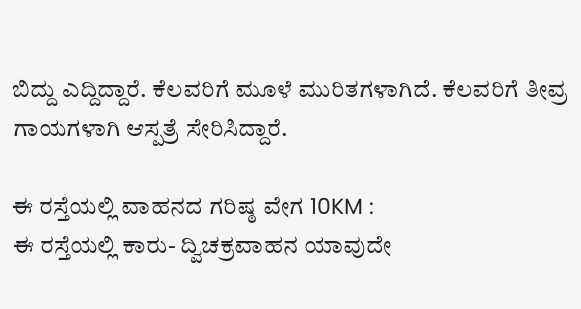ಬಿದ್ದು ಎದ್ದಿದ್ದಾರೆ. ಕೆಲವರಿಗೆ ಮೂಳೆ ಮುರಿತಗಳಾಗಿದೆ. ಕೆಲವರಿಗೆ ತೀವ್ರ ಗಾಯಗಳಾಗಿ ಆಸ್ಪತ್ರೆ ಸೇರಿಸಿದ್ದಾರೆ.

ಈ ರಸ್ತೆಯಲ್ಲಿ ವಾಹನದ ಗರಿಷ್ಠ ವೇಗ 10KM :
ಈ ರಸ್ತೆಯಲ್ಲಿ ಕಾರು- ದ್ವಿಚಕ್ರವಾಹನ ಯಾವುದೇ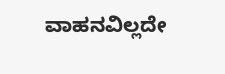ವಾಹನವಿಲ್ಲದೇ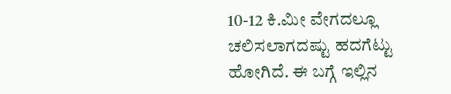10-12 ಕಿ.ಮೀ ವೇಗದಲ್ಲೂ ಚಲಿಸಲಾಗದಷ್ಟು ಹದಗೆಟ್ಟು ಹೋಗಿದೆ. ಈ ಬಗ್ಗೆ ಇಲ್ಲಿನ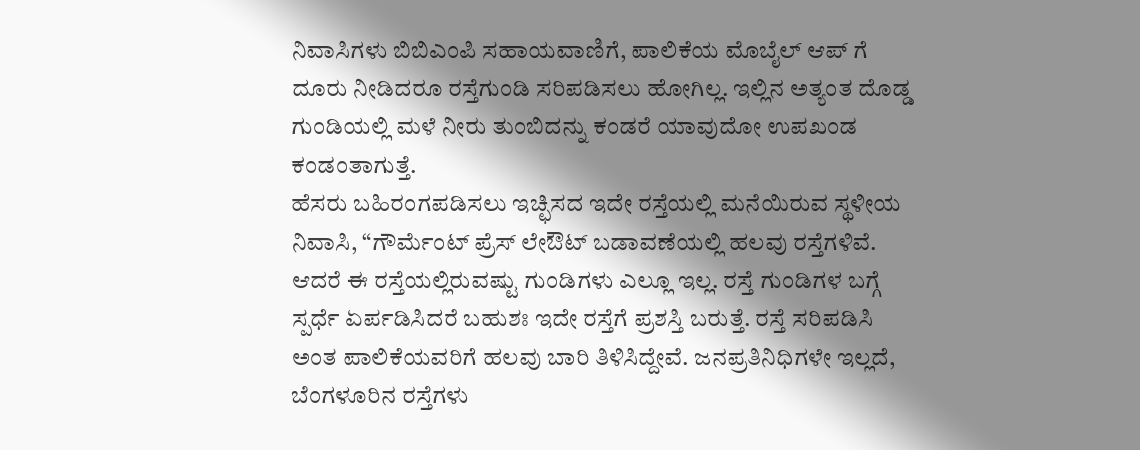ನಿವಾಸಿಗಳು ಬಿಬಿಎಂಪಿ ಸಹಾಯವಾಣಿಗೆ, ಪಾಲಿಕೆಯ ಮೊಬೈಲ್ ಆಪ್ ಗೆ ದೂರು ನೀಡಿದರೂ ರಸ್ತೆಗುಂಡಿ ಸರಿಪಡಿಸಲು ಹೋಗಿಲ್ಲ. ಇಲ್ಲಿನ ಅತ್ಯಂತ ದೊಡ್ಡ ಗುಂಡಿಯಲ್ಲಿ ಮಳೆ ನೀರು ತುಂಬಿದನ್ನು ಕಂಡರೆ ಯಾವುದೋ ಉಪಖಂಡ ಕಂಡಂತಾಗುತ್ತೆ.
ಹೆಸರು ಬಹಿರಂಗಪಡಿಸಲು ಇಚ್ಛಿಸದ ಇದೇ ರಸ್ತೆಯಲ್ಲಿ ಮನೆಯಿರುವ ಸ್ಥಳೀಯ ನಿವಾಸಿ, “ಗೌರ್ಮೆಂಟ್ ಪ್ರೆಸ್ ಲೇಔಟ್ ಬಡಾವಣೆಯಲ್ಲಿ ಹಲವು ರಸ್ತೆಗಳಿವೆ. ಆದರೆ ಈ ರಸ್ತೆಯಲ್ಲಿರುವಷ್ಟು ಗುಂಡಿಗಳು ಎಲ್ಲೂ ಇಲ್ಲ. ರಸ್ತೆ ಗುಂಡಿಗಳ ಬಗ್ಗೆ ಸ್ಪರ್ಧೆ ಏರ್ಪಡಿಸಿದರೆ ಬಹುಶಃ ಇದೇ ರಸ್ತೆಗೆ ಪ್ರಶಸ್ತಿ ಬರುತ್ತೆ. ರಸ್ತೆ ಸರಿಪಡಿಸಿ ಅಂತ ಪಾಲಿಕೆಯವರಿಗೆ ಹಲವು ಬಾರಿ ತಿಳಿಸಿದ್ದೇವೆ. ಜನಪ್ರತಿನಿಧಿಗಳೇ ಇಲ್ಲದೆ, ಬೆಂಗಳೂರಿನ ರಸ್ತೆಗಳು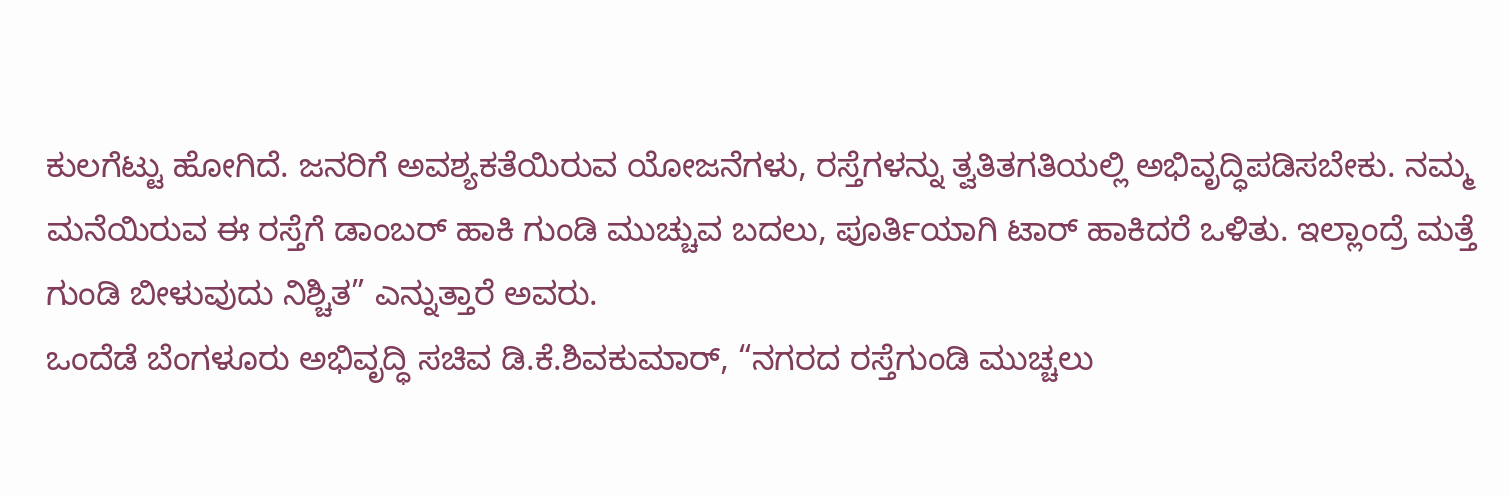ಕುಲಗೆಟ್ಟು ಹೋಗಿದೆ. ಜನರಿಗೆ ಅವಶ್ಯಕತೆಯಿರುವ ಯೋಜನೆಗಳು, ರಸ್ತೆಗಳನ್ನು ತ್ವತಿತಗತಿಯಲ್ಲಿ ಅಭಿವೃದ್ಧಿಪಡಿಸಬೇಕು. ನಮ್ಮ ಮನೆಯಿರುವ ಈ ರಸ್ತೆಗೆ ಡಾಂಬರ್ ಹಾಕಿ ಗುಂಡಿ ಮುಚ್ಚುವ ಬದಲು, ಪೂರ್ತಿಯಾಗಿ ಟಾರ್ ಹಾಕಿದರೆ ಒಳಿತು. ಇಲ್ಲಾಂದ್ರೆ ಮತ್ತೆ ಗುಂಡಿ ಬೀಳುವುದು ನಿಶ್ಚಿತ” ಎನ್ನುತ್ತಾರೆ ಅವರು.
ಒಂದೆಡೆ ಬೆಂಗಳೂರು ಅಭಿವೃದ್ಧಿ ಸಚಿವ ಡಿ.ಕೆ.ಶಿವಕುಮಾರ್, “ನಗರದ ರಸ್ತೆಗುಂಡಿ ಮುಚ್ಚಲು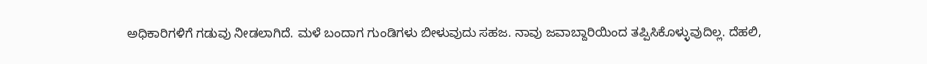ಅಧಿಕಾರಿಗಳಿಗೆ ಗಡುವು ನೀಡಲಾಗಿದೆ. ಮಳೆ ಬಂದಾಗ ಗುಂಡಿಗಳು ಬೀಳುವುದು ಸಹಜ. ನಾವು ಜವಾಬ್ದಾರಿಯಿಂದ ತಪ್ಪಿಸಿಕೊಳ್ಳುವುದಿಲ್ಲ. ದೆಹಲಿ,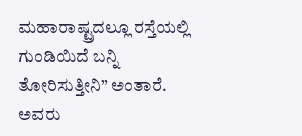ಮಹಾರಾಷ್ಟ್ರದಲ್ಲೂ ರಸ್ತೆಯಲ್ಲಿ ಗುಂಡಿಯಿದೆ ಬನ್ನಿ ತೋರಿಸುತ್ತೀನಿ” ಅಂತಾರೆ. ಅವರು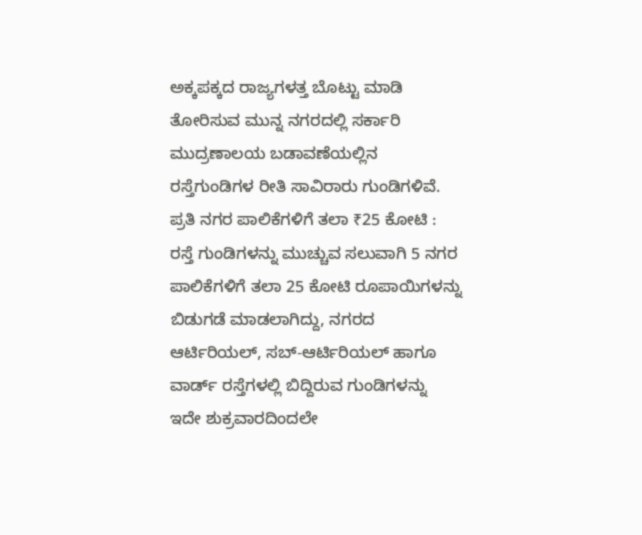ಅಕ್ಕಪಕ್ಕದ ರಾಜ್ಯಗಳತ್ತ ಬೊಟ್ಟು ಮಾಡಿ ತೋರಿಸುವ ಮುನ್ನ ನಗರದಲ್ಲಿ ಸರ್ಕಾರಿ ಮುದ್ರಣಾಲಯ ಬಡಾವಣೆಯಲ್ಲಿನ ರಸ್ತೆಗುಂಡಿಗಳ ರೀತಿ ಸಾವಿರಾರು ಗುಂಡಿಗಳಿವೆ.
ಪ್ರತಿ ನಗರ ಪಾಲಿಕೆಗಳಿಗೆ ತಲಾ ₹25 ಕೋಟಿ :
ರಸ್ತೆ ಗುಂಡಿಗಳನ್ನು ಮುಚ್ಚುವ ಸಲುವಾಗಿ 5 ನಗರ ಪಾಲಿಕೆಗಳಿಗೆ ತಲಾ 25 ಕೋಟಿ ರೂಪಾಯಿಗಳನ್ನು ಬಿಡುಗಡೆ ಮಾಡಲಾಗಿದ್ದು, ನಗರದ ಆರ್ಟಿರಿಯಲ್, ಸಬ್-ಆರ್ಟಿರಿಯಲ್ ಹಾಗೂ ವಾರ್ಡ್ ರಸ್ತೆಗಳಲ್ಲಿ ಬಿದ್ದಿರುವ ಗುಂಡಿಗಳನ್ನು ಇದೇ ಶುಕ್ರವಾರದಿಂದಲೇ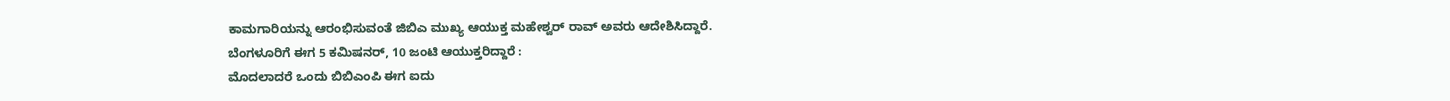ಕಾಮಗಾರಿಯನ್ನು ಆರಂಭಿಸುವಂತೆ ಜಿಬಿಎ ಮುಖ್ಯ ಆಯುಕ್ತ ಮಹೇಶ್ವರ್ ರಾವ್ ಅವರು ಆದೇಶಿಸಿದ್ದಾರೆ.
ಬೆಂಗಳೂರಿಗೆ ಈಗ 5 ಕಮಿಷನರ್, 10 ಜಂಟಿ ಆಯುಕ್ತರಿದ್ದಾರೆ :
ಮೊದಲಾದರೆ ಒಂದು ಬಿಬಿಎಂಪಿ ಈಗ ಐದು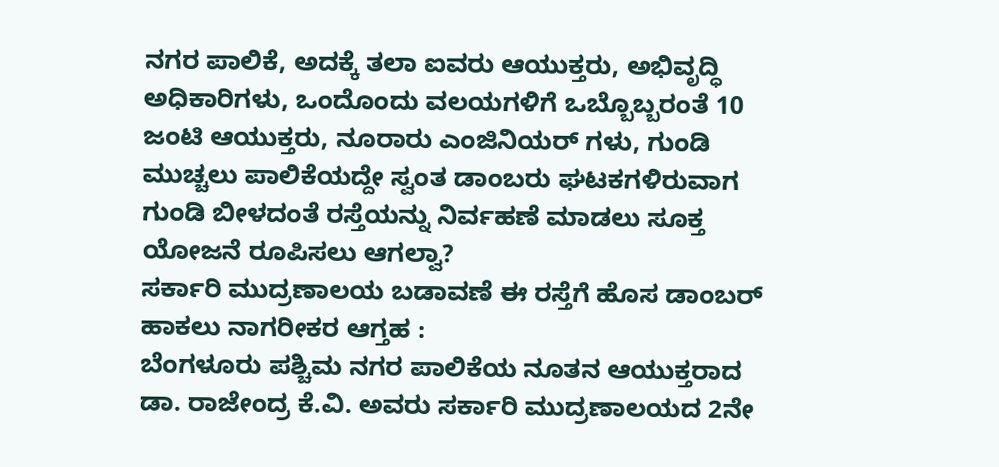ನಗರ ಪಾಲಿಕೆ, ಅದಕ್ಕೆ ತಲಾ ಐವರು ಆಯುಕ್ತರು, ಅಭಿವೃದ್ಧಿ ಅಧಿಕಾರಿಗಳು, ಒಂದೊಂದು ವಲಯಗಳಿಗೆ ಒಬ್ಬೊಬ್ಬರಂತೆ 10 ಜಂಟಿ ಆಯುಕ್ತರು, ನೂರಾರು ಎಂಜಿನಿಯರ್ ಗಳು, ಗುಂಡಿ ಮುಚ್ಚಲು ಪಾಲಿಕೆಯದ್ದೇ ಸ್ವಂತ ಡಾಂಬರು ಘಟಕಗಳಿರುವಾಗ ಗುಂಡಿ ಬೀಳದಂತೆ ರಸ್ತೆಯನ್ನು ನಿರ್ವಹಣೆ ಮಾಡಲು ಸೂಕ್ತ ಯೋಜನೆ ರೂಪಿಸಲು ಆಗಲ್ವಾ?
ಸರ್ಕಾರಿ ಮುದ್ರಣಾಲಯ ಬಡಾವಣೆ ಈ ರಸ್ತೆಗೆ ಹೊಸ ಡಾಂಬರ್ ಹಾಕಲು ನಾಗರೀಕರ ಆಗ್ತಹ :
ಬೆಂಗಳೂರು ಪಶ್ಚಿಮ ನಗರ ಪಾಲಿಕೆಯ ನೂತನ ಆಯುಕ್ತರಾದ ಡಾ. ರಾಜೇಂದ್ರ ಕೆ.ವಿ. ಅವರು ಸರ್ಕಾರಿ ಮುದ್ರಣಾಲಯದ 2ನೇ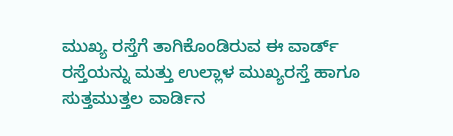ಮುಖ್ಯ ರಸ್ತೆಗೆ ತಾಗಿಕೊಂಡಿರುವ ಈ ವಾರ್ಡ್ ರಸ್ತೆಯನ್ನು ಮತ್ತು ಉಲ್ಲಾಳ ಮುಖ್ಯರಸ್ತೆ ಹಾಗೂ ಸುತ್ತಮುತ್ತಲ ವಾರ್ಡಿನ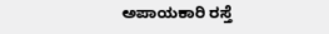ಅಪಾಯಕಾರಿ ರಸ್ತೆ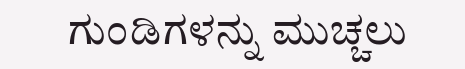ಗುಂಡಿಗಳನ್ನು ಮುಚ್ಚಲು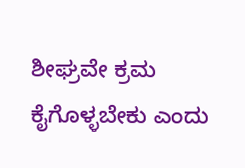ಶೀಘ್ರವೇ ಕ್ರಮ ಕೈಗೊಳ್ಳಬೇಕು ಎಂದು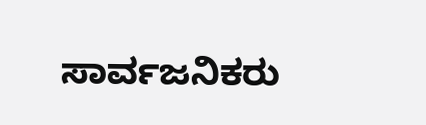ಸಾರ್ವಜನಿಕರು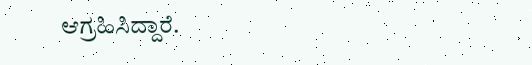ಆಗ್ರಹಿಸಿದ್ದಾರೆ.